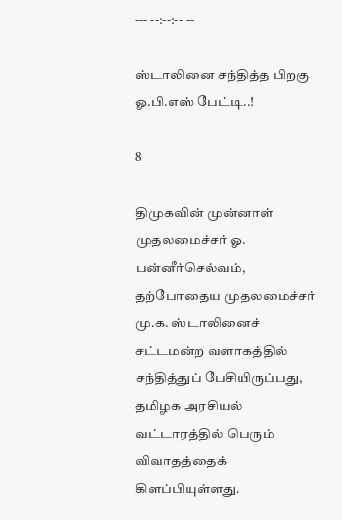--- --:--:-- --

ஸ்டாலினை சந்தித்த பிறகு ஓ.பி.எஸ் பேட்டி..!

8

திமுகவின் முன்னாள் முதலமைச்சர் ஓ. பன்னீர்செல்வம், தற்போதைய முதலமைச்சர் மு.க. ஸ்டாலினைச் சட்டமன்ற வளாகத்தில் சந்தித்துப் பேசியிருப்பது, தமிழக அரசியல் வட்டாரத்தில் பெரும் விவாதத்தைக் கிளப்பியுள்ளது.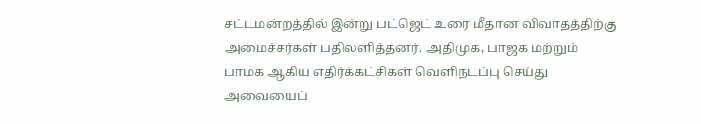சட்டமன்றத்தில் இன்று பட்ஜெட் உரை மீதான விவாதத்திற்கு அமைச்சர்கள் பதிலளித்தனர். அதிமுக, பாஜக மற்றும் பாமக ஆகிய எதிர்க்கட்சிகள் வெளிநடப்பு செய்து அவையைப்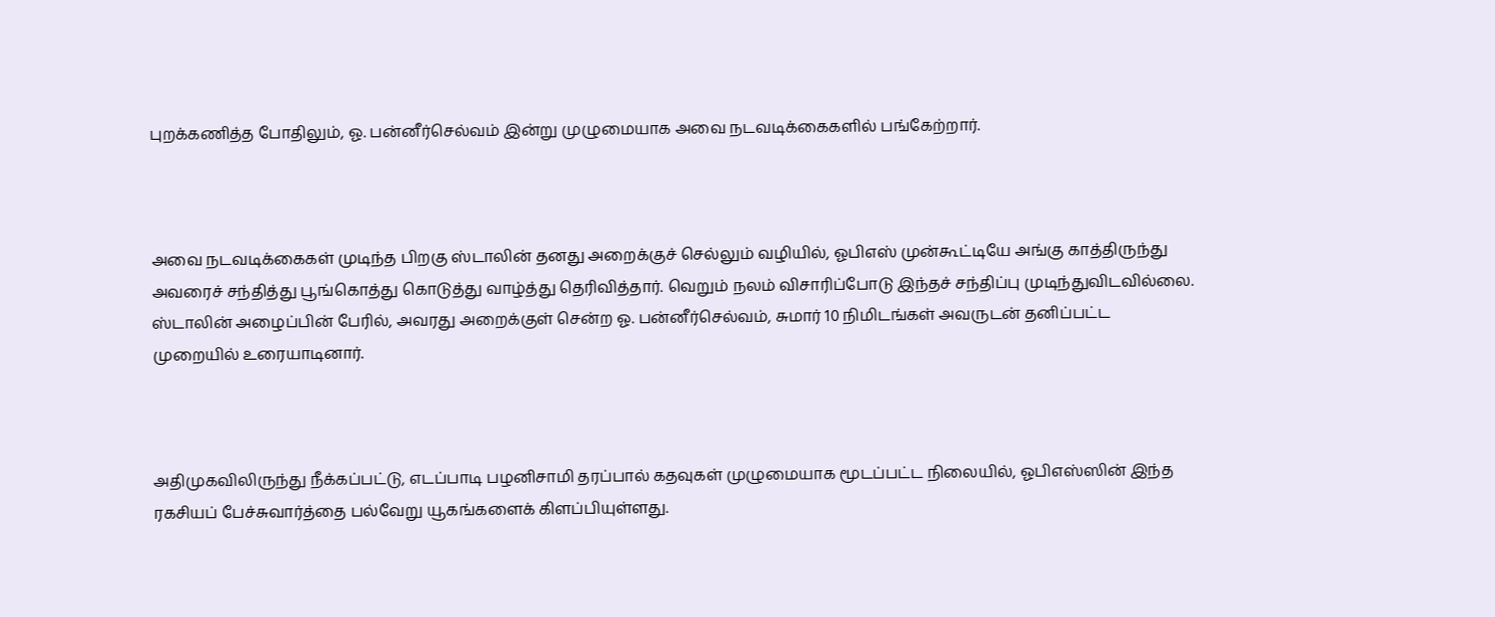புறக்கணித்த போதிலும், ஓ. பன்னீர்செல்வம் இன்று முழுமையாக அவை நடவடிக்கைகளில் பங்கேற்றார்.



அவை நடவடிக்கைகள் முடிந்த பிறகு ஸ்டாலின் தனது அறைக்குச் செல்லும் வழியில், ஓபிஎஸ் முன்கூட்டியே அங்கு காத்திருந்து அவரைச் சந்தித்து பூங்கொத்து கொடுத்து வாழ்த்து தெரிவித்தார். வெறும் நலம் விசாரிப்போடு இந்தச் சந்திப்பு முடிந்துவிடவில்லை. ஸ்டாலின் அழைப்பின் பேரில், அவரது அறைக்குள் சென்ற ஓ. பன்னீர்செல்வம், சுமார் 10 நிமிடங்கள் அவருடன் தனிப்பட்ட முறையில் உரையாடினார்.



அதிமுகவிலிருந்து நீக்கப்பட்டு, எடப்பாடி பழனிசாமி தரப்பால் கதவுகள் முழுமையாக மூடப்பட்ட நிலையில், ஓபிஎஸ்ஸின் இந்த ரகசியப் பேச்சுவார்த்தை பல்வேறு யூகங்களைக் கிளப்பியுள்ளது.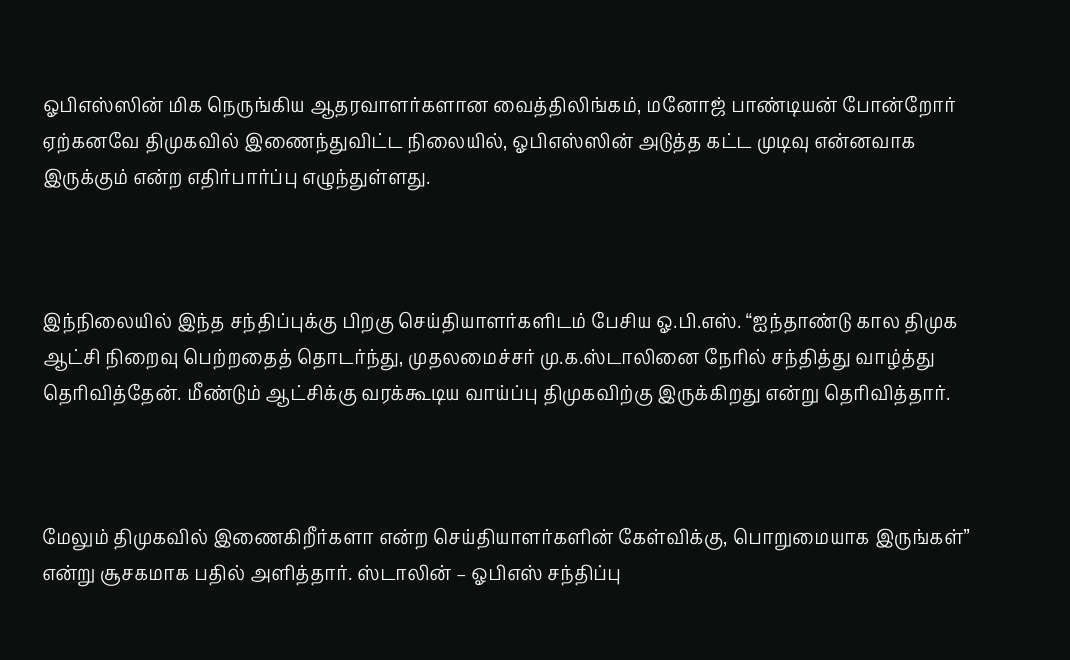ஓபிஎஸ்ஸின் மிக நெருங்கிய ஆதரவாளர்களான வைத்திலிங்கம், மனோஜ் பாண்டியன் போன்றோர் ஏற்கனவே திமுகவில் இணைந்துவிட்ட நிலையில், ஓபிஎஸ்ஸின் அடுத்த கட்ட முடிவு என்னவாக இருக்கும் என்ற எதிர்பார்ப்பு எழுந்துள்ளது.



இந்நிலையில் இந்த சந்திப்புக்கு பிறகு செய்தியாளர்களிடம் பேசிய ஓ.பி.எஸ். “ஐந்தாண்டு கால திமுக ஆட்சி நிறைவு பெற்றதைத் தொடர்ந்து, முதலமைச்சர் மு.க.ஸ்டாலினை நேரில் சந்தித்து வாழ்த்து தெரிவித்தேன். மீண்டும் ஆட்சிக்கு வரக்கூடிய வாய்ப்பு திமுகவிற்கு இருக்கிறது என்று தெரிவித்தார்.



மேலும் திமுகவில் இணைகிறீர்களா என்ற செய்தியாளர்களின் கேள்விக்கு, பொறுமையாக இருங்கள்” என்று சூசகமாக பதில் அளித்தார். ஸ்டாலின் – ஓபிஎஸ் சந்திப்பு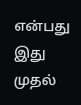என்பது இது முதல்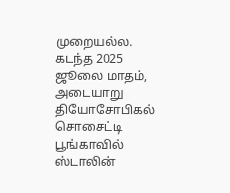முறையல்ல. கடந்த 2025 ஜூலை மாதம், அடையாறு தியோசோபிகல் சொசைட்டி பூங்காவில் ஸ்டாலின்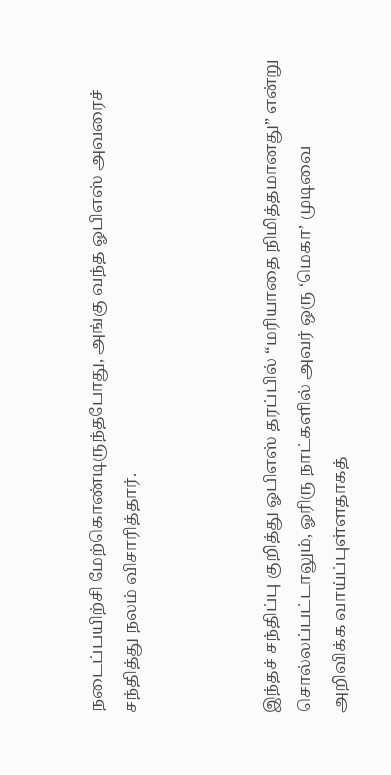நடைப்பயிற்சி மேற்கொண்டிருந்தபோது, அங்கு வந்த ஓபிஎஸ் அவரைச் சந்தித்து நலம் விசாரித்தார்.



இந்தச் சந்திப்பு குறித்து ஓபிஎஸ் தரப்பில் “மரியாதை நிமித்தமானது” என்று சொல்லப்பட்டாலும், ஓரிரு நாட்களில் அவர் ஒரு ‘மெகா’ முடிவை அறிவிக்க வாய்ப்புள்ளதாகத்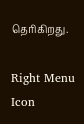தெரிகிறது.

Right Menu Icon